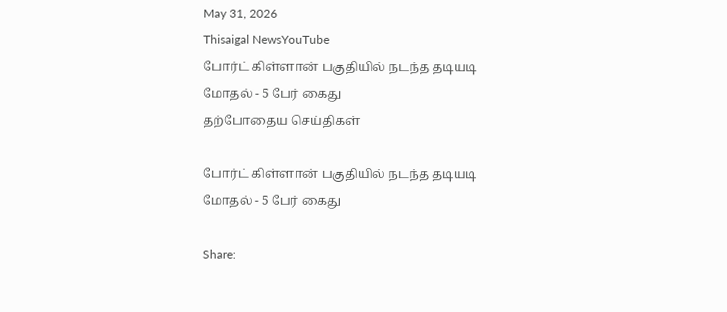May 31, 2026
Thisaigal NewsYouTube
போர்ட் கிள்ளான் பகுதியில் நடந்த தடியடி மோதல் - 5 பேர் கைது
தற்போதைய செய்திகள்

போர்ட் கிள்ளான் பகுதியில் நடந்த தடியடி மோதல் - 5 பேர் கைது

Share: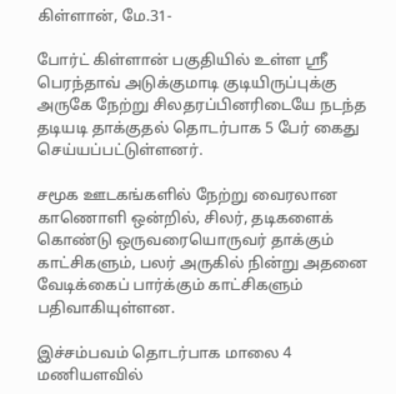கிள்ளான், மே.31-

போர்ட் கிள்ளான் பகுதியில் உள்ள ஶ்ரீ பெரந்தாவ் அடுக்குமாடி குடியிருப்புக்கு அருகே நேற்று சிலதரப்பினரிடையே நடந்த தடியடி தாக்குதல் தொடர்பாக 5 பேர் கைது செய்யப்பட்டுள்ளனர்.

சமூக ஊடகங்களில் நேற்று வைரலான காணொளி ஒன்றில், சிலர், தடிகளைக் கொண்டு ஒருவரையொருவர் தாக்கும் காட்சிகளும், பலர் அருகில் நின்று அதனை வேடிக்கைப் பார்க்கும் காட்சிகளும் பதிவாகியுள்ளன.

இச்சம்பவம் தொடர்பாக மாலை 4 மணியளவில்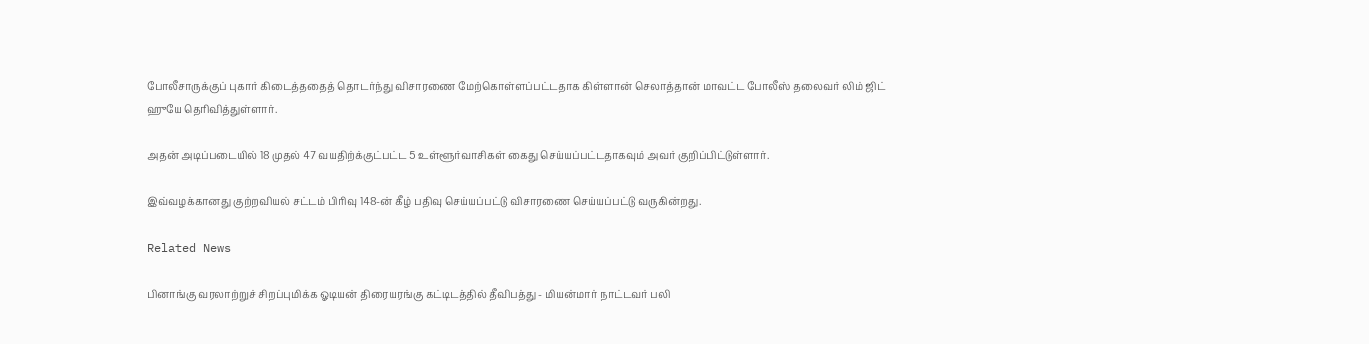போலீசாருக்குப் புகார் கிடைத்ததைத் தொடர்ந்து விசாரணை மேற்கொள்ளப்பட்டதாக கிள்ளான் செலாத்தான் மாவட்ட போலீஸ் தலைவர் லிம் ஜிட் ஹுயே தெரிவித்துள்ளார்.

அதன் அடிப்படையில் 18 முதல் 47 வயதிற்க்குட்பட்ட 5 உள்ளூர்வாசிகள் கைது செய்யப்பட்டதாகவும் அவர் குறிப்பிட்டுள்ளார்.

இவ்வழக்கானது குற்றவியல் சட்டம் பிரிவு 148-ன் கீழ் பதிவு செய்யப்பட்டு விசாரணை செய்யப்பட்டு வருகின்றது.

Related News

பினாங்கு வரலாற்றுச் சிறப்புமிக்க ஓடியன் திரையரங்கு கட்டிடத்தில் தீவிபத்து - மியன்மார் நாட்டவர் பலி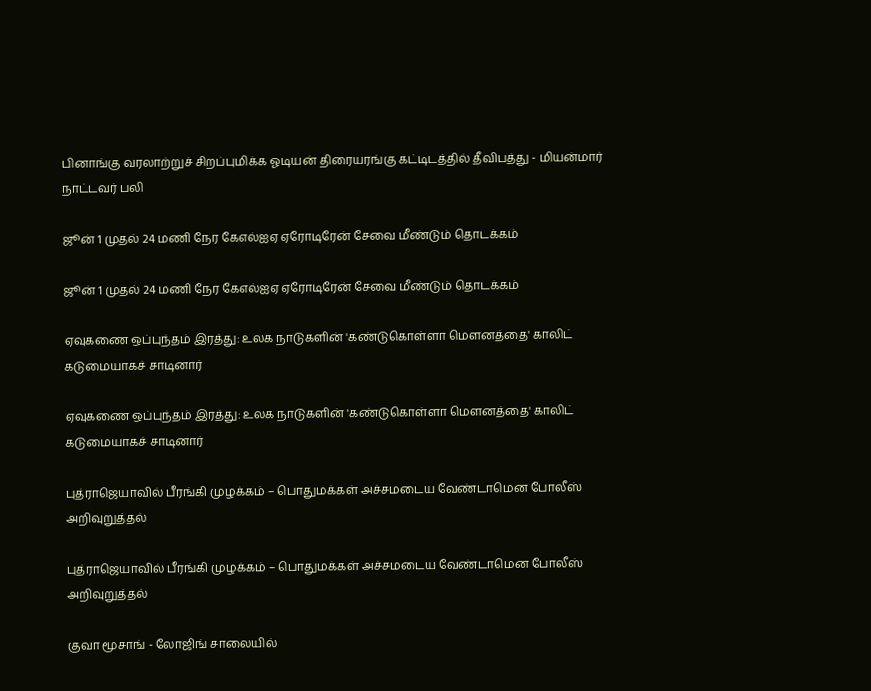பினாங்கு வரலாற்றுச் சிறப்புமிக்க ஓடியன் திரையரங்கு கட்டிடத்தில் தீவிபத்து - மியன்மார் நாட்டவர் பலி

ஜூன் 1 முதல் 24 மணி நேர கேஎல்ஐஏ ஏரோடிரேன் சேவை மீண்டும் தொடக்கம்

ஜூன் 1 முதல் 24 மணி நேர கேஎல்ஐஏ ஏரோடிரேன் சேவை மீண்டும் தொடக்கம்

ஏவுகணை ஒப்புந்தம் இரத்து: உலக நாடுகளின் 'கண்டுகொள்ளா மௌனத்தை' காலிட் கடுமையாகச் சாடினார்

ஏவுகணை ஒப்புந்தம் இரத்து: உலக நாடுகளின் 'கண்டுகொள்ளா மௌனத்தை' காலிட் கடுமையாகச் சாடினார்

புத்ராஜெயாவில் பீரங்கி முழக்கம் – பொதுமக்கள் அச்சமடைய வேண்டாமென போலீஸ் அறிவுறுத்தல்

புத்ராஜெயாவில் பீரங்கி முழக்கம் – பொதுமக்கள் அச்சமடைய வேண்டாமென போலீஸ் அறிவுறுத்தல்

குவா மூசாங் - லோஜிங் சாலையில்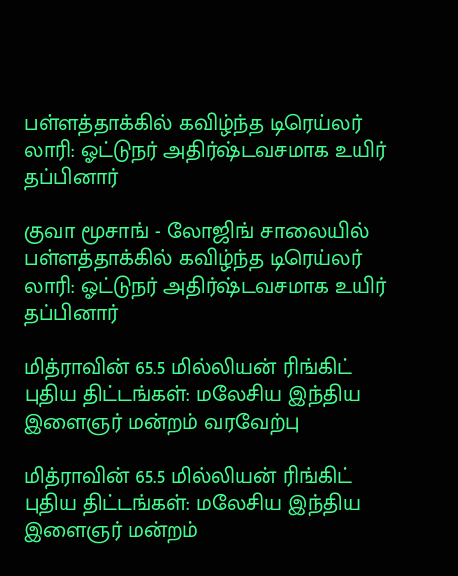பள்ளத்தாக்கில் கவிழ்ந்த டிரெய்லர் லாரி: ஓட்டுநர் அதிர்ஷ்டவசமாக உயிர் தப்பினார்

குவா மூசாங் - லோஜிங் சாலையில் பள்ளத்தாக்கில் கவிழ்ந்த டிரெய்லர் லாரி: ஓட்டுநர் அதிர்ஷ்டவசமாக உயிர் தப்பினார்

மித்ராவின் 65.5 மில்லியன் ரிங்கிட் புதிய திட்டங்கள்: மலேசிய இந்திய இளைஞர் மன்றம் வரவேற்பு

மித்ராவின் 65.5 மில்லியன் ரிங்கிட் புதிய திட்டங்கள்: மலேசிய இந்திய இளைஞர் மன்றம்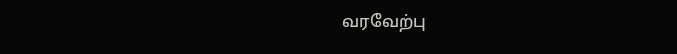வரவேற்பு